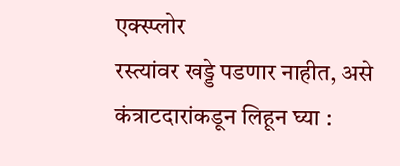एक्स्प्लोर
रस्त्यांवर खड्डे पडणार नाहीत, असे कंत्राटदारांकडून लिहून घ्या :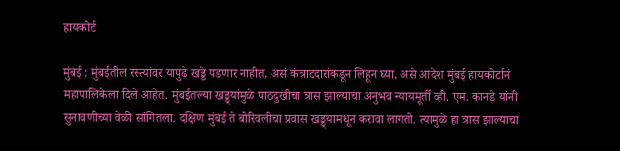हायकोर्ट

मुंबई : मुंबईतील रस्त्यांवर यापुढे खड्डे पडणार नाहीत, असं कंत्राटदारांकडून लिहून घ्या, असे आदेश मुंबई हायकोर्टानं महापालिकेला दिले आहेत. मुंबईतल्या खड्ड्यांमुळे पाठदुखीचा त्रास झाल्याचा अनुभव न्यायमूर्ती व्ही. एम. कानडे यांनी सुनावणीच्या वेळी सांगितला. दक्षिण मुंबई ते बोरिवलीचा प्रवास खड्ड्यामधून करावा लागतो. त्यामुळे हा त्रास झाल्याचा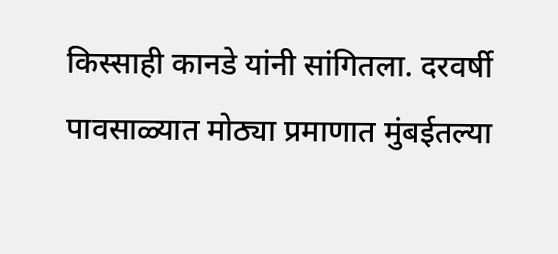किस्साही कानडे यांनी सांगितला. दरवर्षी पावसाळ्यात मोठ्या प्रमाणात मुंबईतल्या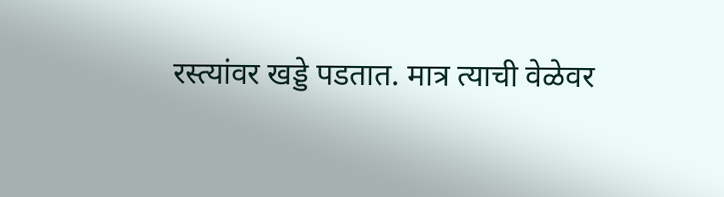रस्त्यांवर खड्डे पडतात. मात्र त्याची वेळेवर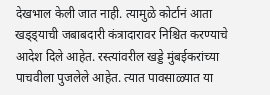देखभाल केली जात नाही. त्यामुळे कोर्टानं आता खड्ड्याची जबाबदारी कंत्रादारावर निश्चित करण्याचे आदेश दिले आहेत. रस्त्यांवरील खड्डे मुंबईकरांच्या पाचवीला पुजलेले आहेत. त्यात पावसाळ्यात या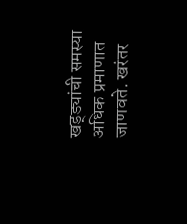खड्ड्यांची समस्या अधिक प्रमाणात जाणवते. खरंतर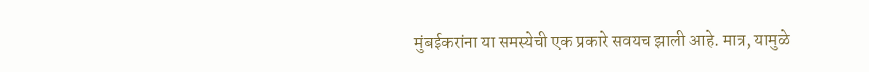मुंबईकरांना या समस्येची एक प्रकारे सवयच झाली आहे. मात्र, यामुळे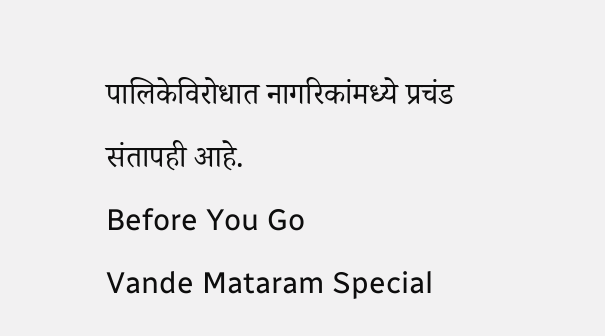पालिकेविरोधात नागरिकांमध्ये प्रचंड संतापही आहे.
Before You Go
Vande Mataram Special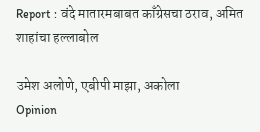Report : वंदे मातारमबाबत काँग्रेसचा ठराव, अमित शाहांचा हल्लाबोल

उमेश अलोणे, एबीपी माझा, अकोला
Opinion